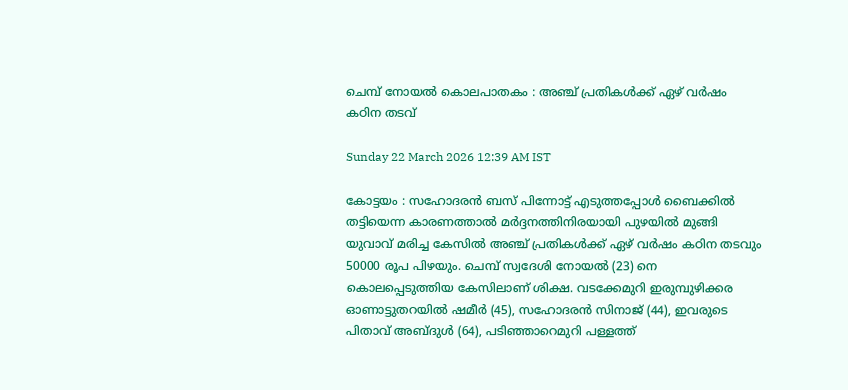ചെമ്പ് നോയൽ കൊലപാതകം : അഞ്ച് പ്രതികൾക്ക് ഏഴ് വർഷം കഠിന തടവ്

Sunday 22 March 2026 12:39 AM IST

കോട്ടയം : സഹോദരൻ ബസ് പിന്നോട്ട് എടുത്തപ്പോൾ ബൈക്കിൽ തട്ടിയെന്ന കാരണത്താൽ മർദ്ദനത്തിനിരയായി പുഴയിൽ മുങ്ങി യുവാവ് മരിച്ച കേസിൽ അഞ്ച് പ്രതികൾക്ക് ഏഴ് വർഷം കഠിന തടവും 50000 രൂപ പിഴയും. ചെമ്പ് സ്വദേശി നോയൽ (23) നെ കൊലപ്പെടുത്തിയ കേസിലാണ് ശിക്ഷ. വടക്കേമുറി ഇരുമ്പുഴിക്കര ഓണാട്ടുതറയിൽ ഷമീർ (45), സഹോദരൻ സിനാജ് (44), ഇവരുടെ പിതാവ് അബ്ദുൾ (64), പടിഞ്ഞാറെമുറി പള്ളത്ത്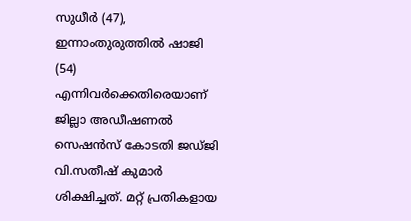സുധീർ (47), ഇന്നാംതുരുത്തിൽ ഷാജി (54) എന്നിവർക്കെതിരെയാണ് ജില്ലാ അഡീഷണൽ സെഷൻസ് കോടതി ജഡ്ജി വി.സതീഷ് കുമാർ ശിക്ഷിച്ചത്. മറ്റ് പ്രതികളായ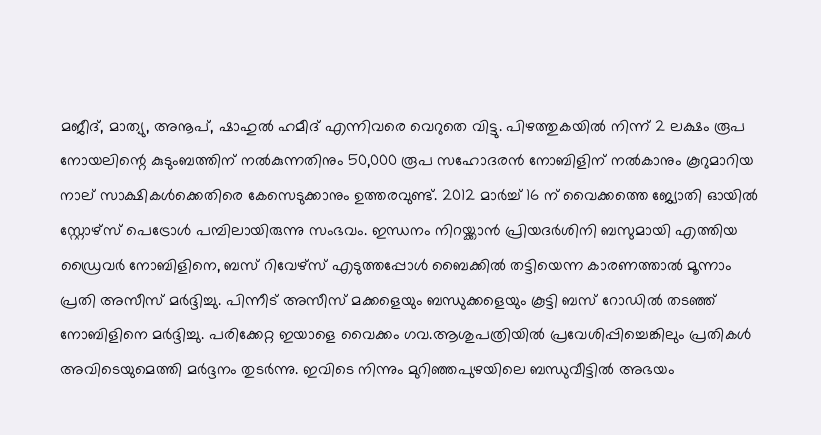മജീദ്, മാത്യു, അനൂപ്, ഷാഹുൽ ഹമീദ് എന്നിവരെ വെറുതെ വിട്ടു. പിഴത്തുകയിൽ നിന്ന് 2 ലക്ഷം രൂപ നോയലിന്റെ കുടുംബത്തിന് നൽകുന്നതിനും 50,000 രൂപ സഹോദരൻ നോബിളിന് നൽകാനും കൂറുമാറിയ നാല് സാക്ഷികൾക്കെതിരെ കേസെടുക്കാനും ഉത്തരവുണ്ട്. 2012 മാർച്ച് 16 ന് വൈക്കത്തെ ജ്യോതി ഓയിൽ സ്റ്റോഴ്‌സ് പെട്രോൾ പമ്പിലായിരുന്നു സംഭവം. ഇന്ധനം നിറയ്ക്കാൻ പ്രിയദർശിനി ബസുമായി എത്തിയ ഡ്രൈവർ നോബിളിനെ, ബസ് റിവേഴ്‌സ് എടുത്തപ്പോൾ ബൈക്കിൽ തട്ടിയെന്ന കാരണത്താൽ മൂന്നാം പ്രതി അസീസ് മർദ്ദിച്ചു. പിന്നീട് അസീസ് മക്കളെയും ബന്ധുക്കളെയും കൂട്ടി ബസ് റോഡിൽ തടഞ്ഞ് നോബിളിനെ മർദ്ദിച്ചു. പരിക്കേറ്റ ഇയാളെ വൈക്കം ഗവ.ആശുപത്രിയിൽ പ്രവേശിപ്പിച്ചെങ്കിലും പ്രതികൾ അവിടെയുമെത്തി മർദ്ദനം തുടർന്നു. ഇവിടെ നിന്നും മുറിഞ്ഞപുഴയിലെ ബന്ധുവീട്ടിൽ അഭയം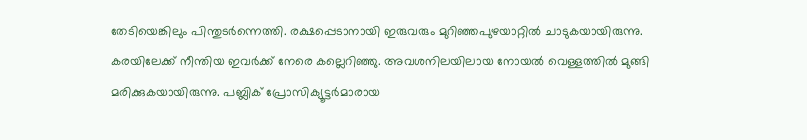തേടിയെങ്കിലും പിന്തുടർന്നെത്തി. രക്ഷപ്പെടാനായി ഇരുവരും മുറിഞ്ഞപുഴയാറ്റിൽ ചാടുകയായിരുന്നു. കരയിലേക്ക് നീന്തിയ ഇവർക്ക് നേരെ കല്ലെറിഞ്ഞു. അവശനിലയിലായ നോയൽ വെള്ളത്തിൽ മുങ്ങി മരിക്കുകയായിരുന്നു. പബ്ലിക് പ്രോസിക്യൂട്ടർമാരായ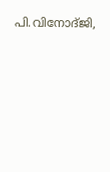പി.വിനോദ്ജി,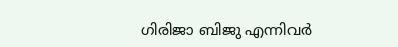ഗിരിജാ ബിജു എന്നിവർ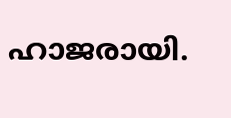ഹാജരായി.